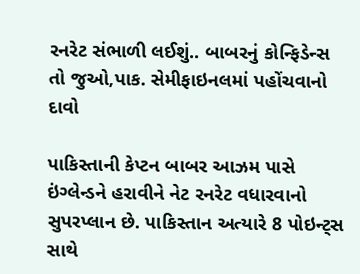રનરેટ સંભાળી લઈશું.. બાબરનું કોન્ફિડેન્સ તો જુઓ,પાક. સેમીફાઇનલમાં પહોંચવાનો દાવો

પાકિસ્તાની કેપ્ટન બાબર આઝમ પાસે ઇંગ્લેન્ડને હરાવીને નેટ રનરેટ વધારવાનો સુપરપ્લાન છે. પાકિસ્તાન અત્યારે 8 પોઇન્ટ્સ સાથે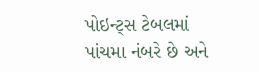પોઇન્ટ્સ ટેબલમાં પાંચમા નંબરે છે અને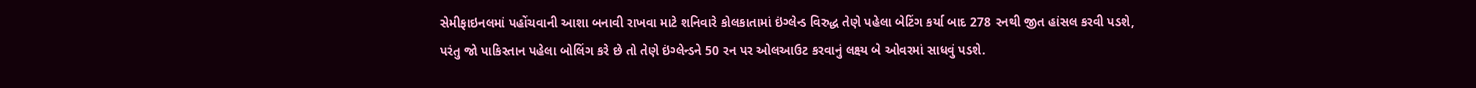સેમીફાઇનલમાં પહોંચવાની આશા બનાવી રાખવા માટે શનિવારે કોલકાતામાં ઇંગ્લેન્ડ વિરુદ્ધ તેણે પહેલા બેટિંગ કર્યા બાદ 278 રનથી જીત હાંસલ કરવી પડશે, પરંતુ જો પાકિસ્તાન પહેલા બોલિંગ કરે છે તો તેણે ઇંગ્લેન્ડને 50 રન પર ઓલઆઉટ કરવાનું લક્ષ્ય બે ઓવરમાં સાધવું પડશે.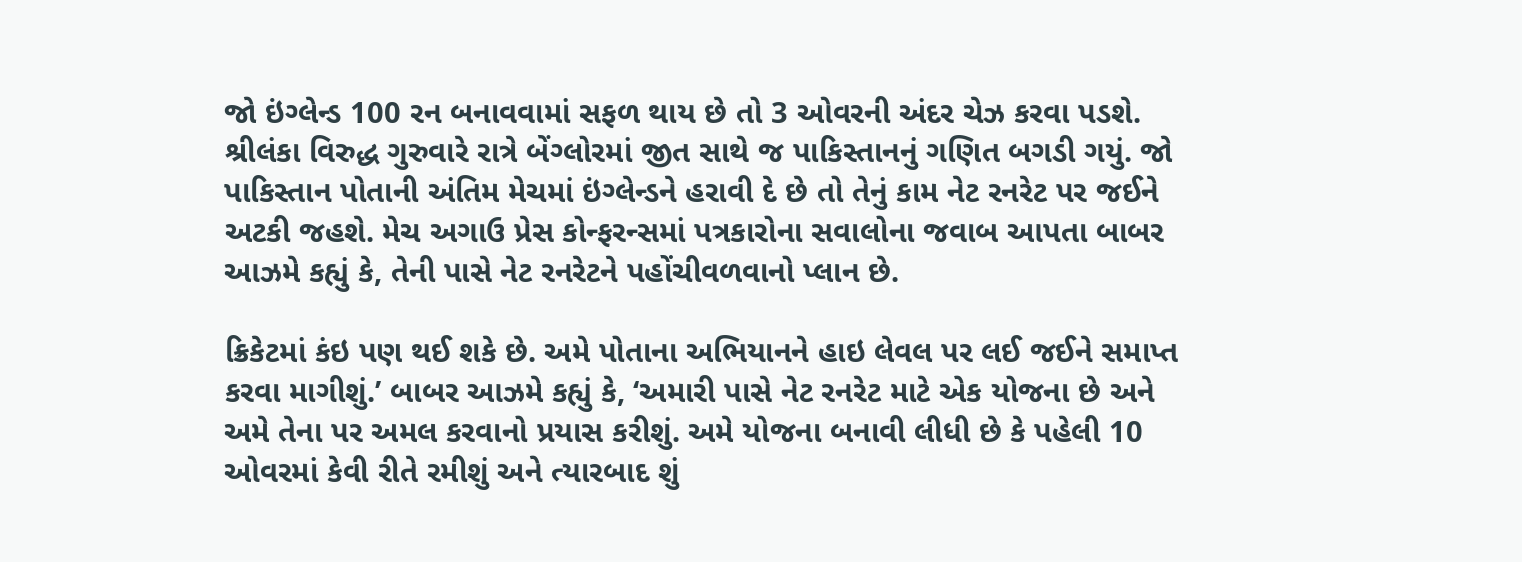જો ઇંગ્લેન્ડ 100 રન બનાવવામાં સફળ થાય છે તો 3 ઓવરની અંદર ચેઝ કરવા પડશે. શ્રીલંકા વિરુદ્ધ ગુરુવારે રાત્રે બેંગ્લોરમાં જીત સાથે જ પાકિસ્તાનનું ગણિત બગડી ગયું. જો પાકિસ્તાન પોતાની અંતિમ મેચમાં ઇંગ્લેન્ડને હરાવી દે છે તો તેનું કામ નેટ રનરેટ પર જઈને અટકી જહશે. મેચ અગાઉ પ્રેસ કોન્ફરન્સમાં પત્રકારોના સવાલોના જવાબ આપતા બાબર આઝમે કહ્યું કે, તેની પાસે નેટ રનરેટને પહોંચીવળવાનો પ્લાન છે.

ક્રિકેટમાં કંઇ પણ થઈ શકે છે. અમે પોતાના અભિયાનને હાઇ લેવલ પર લઈ જઈને સમાપ્ત કરવા માગીશું.’ બાબર આઝમે કહ્યું કે, ‘અમારી પાસે નેટ રનરેટ માટે એક યોજના છે અને અમે તેના પર અમલ કરવાનો પ્રયાસ કરીશું. અમે યોજના બનાવી લીધી છે કે પહેલી 10 ઓવરમાં કેવી રીતે રમીશું અને ત્યારબાદ શું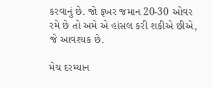કરવાનું છે. જો ફખર જમાન 20-30 ઓવર રમે છે તો અમે એ હાંસલ કરી શકીએ છીએ, જે આવશ્યક છે.

મેચ દરમ્યાન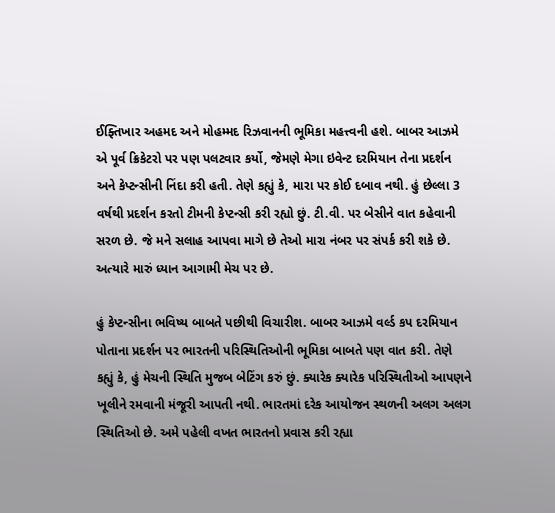ઈફ્તિખાર અહમદ અને મોહમ્મદ રિઝવાનની ભૂમિકા મહત્ત્વની હશે. બાબર આઝમે એ પૂર્વ ક્રિકેટરો પર પણ પલટવાર કર્યો, જેમણે મેગા ઇવેન્ટ દરમિયાન તેના પ્રદર્શન અને કેપ્ટન્સીની નિંદા કરી હતી. તેણે કહ્યું કે, મારા પર કોઈ દબાવ નથી. હું છેલ્લા 3 વર્ષથી પ્રદર્શન કરતો ટીમની કેપ્ટન્સી કરી રહ્યો છું. ટી.વી. પર બેસીને વાત કહેવાની સરળ છે. જે મને સલાહ આપવા માગે છે તેઓ મારા નંબર પર સંપર્ક કરી શકે છે. અત્યારે મારું ધ્યાન આગામી મેચ પર છે.

હું કેપ્ટન્સીના ભવિષ્ય બાબતે પછીથી વિચારીશ. બાબર આઝમે વર્લ્ડ કપ દરમિયાન પોતાના પ્રદર્શન પર ભારતની પરિસ્થિતિઓની ભૂમિકા બાબતે પણ વાત કરી. તેણે કહ્યું કે, હું મેચની સ્થિતિ મુજબ બેટિંગ કરું છું. ક્યારેક ક્યારેક પરિસ્થિતીઓ આપણને ખૂલીને રમવાની મંજૂરી આપતી નથી. ભારતમાં દરેક આયોજન સ્થળની અલગ અલગ સ્થિતિઓ છે. અમે પહેલી વખત ભારતનો પ્રવાસ કરી રહ્યા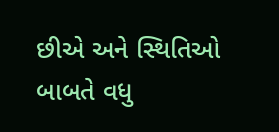છીએ અને સ્થિતિઓ બાબતે વધુ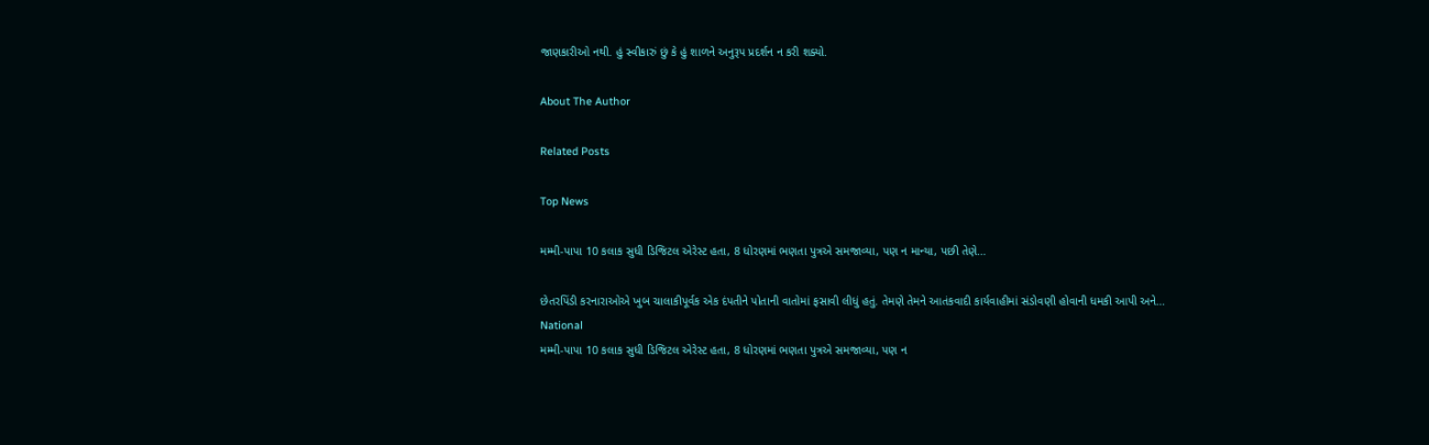જાણકારીઓ નથી. હું સ્વીકારું છું કે હું શાળને અનુરૂપ પ્રદર્શન ન કરી શક્યો.

About The Author

Related Posts

Top News

મમ્મી-પાપા 10 કલાક સુધી ડિજિટલ એરેસ્ટ હતા, 8 ધોરણમાં ભણતા પુત્રએ સમજાવ્યા, પણ ન માન્યા, પછી તેણે...

છેતરપિંડી કરનારાઓએ ખુબ ચાલાકીપૂર્વક એક દંપતીને પોતાની વાતોમાં ફસાવી લીધું હતું. તેમણે તેમને આતંકવાદી કાર્યવાહીમાં સંડોવણી હોવાની ધમકી આપી અને...
National
મમ્મી-પાપા 10 કલાક સુધી ડિજિટલ એરેસ્ટ હતા, 8 ધોરણમાં ભણતા પુત્રએ સમજાવ્યા, પણ ન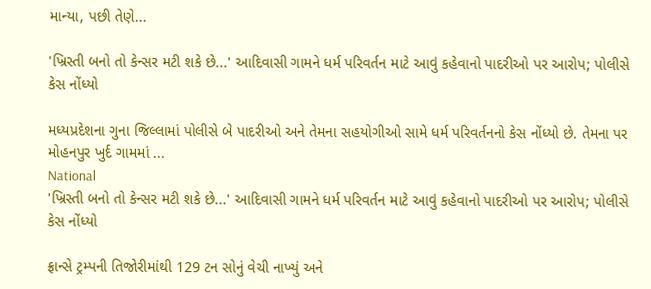માન્યા, પછી તેણે...

'ખ્રિસ્તી બનો તો કેન્સર મટી શકે છે...' આદિવાસી ગામને ધર્મ પરિવર્તન માટે આવું કહેવાનો પાદરીઓ પર આરોપ; પોલીસે કેસ નોંધ્યો

મધ્યપ્રદેશના ગુના જિલ્લામાં પોલીસે બે પાદરીઓ અને તેમના સહયોગીઓ સામે ધર્મ પરિવર્તનનો કેસ નોંધ્યો છે. તેમના પર મોહનપુર ખુર્દ ગામમાં ...
National
'ખ્રિસ્તી બનો તો કેન્સર મટી શકે છે...' આદિવાસી ગામને ધર્મ પરિવર્તન માટે આવું કહેવાનો પાદરીઓ પર આરોપ; પોલીસે કેસ નોંધ્યો

ફ્રાન્સે ટ્રમ્પની તિજોરીમાંથી 129 ટન સોનું વેચી નાખ્યું અને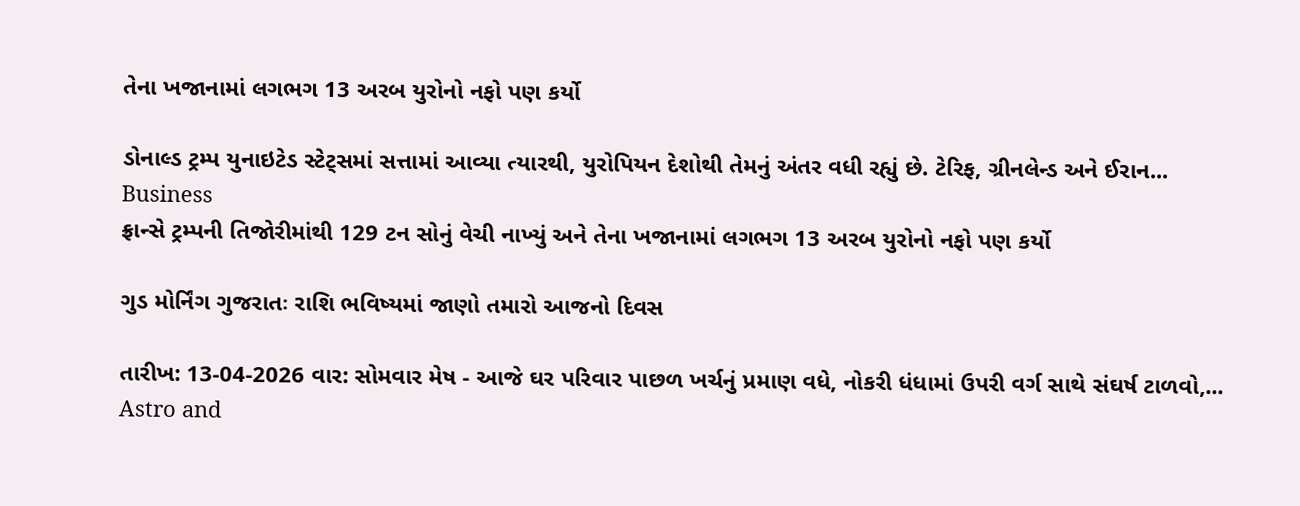તેના ખજાનામાં લગભગ 13 અરબ યુરોનો નફો પણ કર્યો

ડોનાલ્ડ ટ્રમ્પ યુનાઇટેડ સ્ટેટ્સમાં સત્તામાં આવ્યા ત્યારથી, યુરોપિયન દેશોથી તેમનું અંતર વધી રહ્યું છે. ટેરિફ, ગ્રીનલેન્ડ અને ઈરાન...
Business
ફ્રાન્સે ટ્રમ્પની તિજોરીમાંથી 129 ટન સોનું વેચી નાખ્યું અને તેના ખજાનામાં લગભગ 13 અરબ યુરોનો નફો પણ કર્યો

ગુડ મોર્નિંગ ગુજરાતઃ રાશિ ભવિષ્યમાં જાણો તમારો આજનો દિવસ

તારીખ: 13-04-2026 વાર: સોમવાર મેષ - આજે ઘર પરિવાર પાછળ ખર્ચનું પ્રમાણ વધે, નોકરી ધંધામાં ઉપરી વર્ગ સાથે સંઘર્ષ ટાળવો,...
Astro and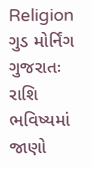Religion
ગુડ મોર્નિંગ ગુજરાતઃ રાશિ ભવિષ્યમાં જાણો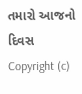તમારો આજનો દિવસ
Copyright (c)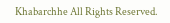Khabarchhe All Rights Reserved.